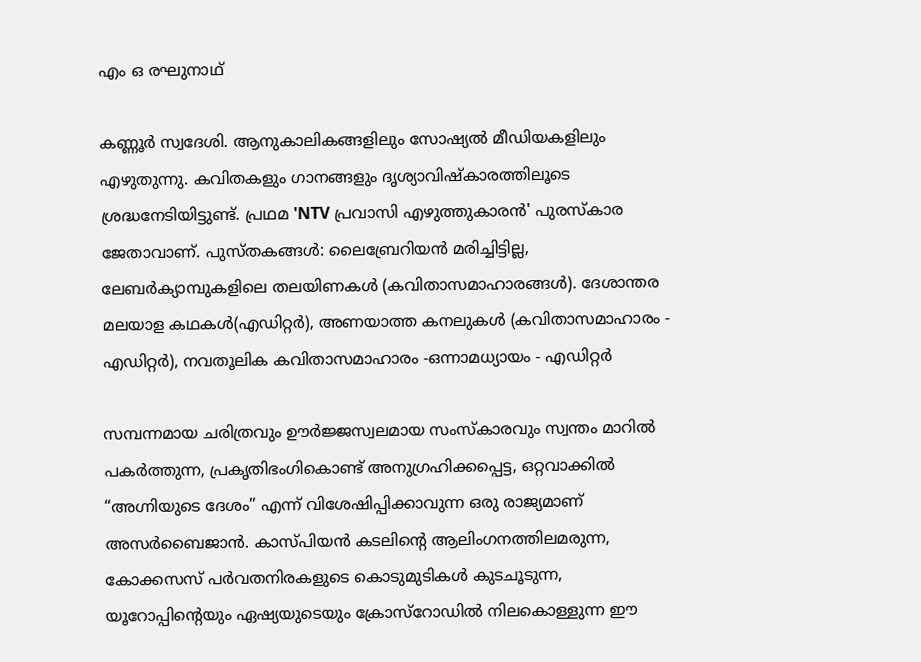എം ഒ രഘുനാഥ്‌

കണ്ണൂർ സ്വദേശി. ആനുകാലികങ്ങളിലും സോഷ്യൽ മീഡിയകളിലും എഴുതുന്നു. കവിതകളും ഗാനങ്ങളും ദൃശ്യാവിഷ്കാരത്തിലൂടെ ശ്രദ്ധനേടിയിട്ടുണ്ട്. പ്രഥമ 'NTV പ്രവാസി എഴുത്തുകാരൻ' പുരസ്‌കാര ജേതാവാണ്. പുസ്തകങ്ങൾ: ലൈബ്രേറിയൻ മരിച്ചിട്ടില്ല, ലേബർക്യാമ്പുകളിലെ തലയിണകൾ (കവിതാസമാഹാരങ്ങൾ). ദേശാന്തര മലയാള കഥകൾ(എഡിറ്റർ), അണയാത്ത കനലുകൾ (കവിതാസമാഹാരം - എഡിറ്റർ), നവതൂലിക കവിതാസമാഹാരം -ഒന്നാമധ്യായം - എഡിറ്റർ

സമ്പന്നമായ ചരിത്രവും ഊർജ്ജസ്വലമായ സംസ്കാരവും സ്വന്തം മാറിൽ പകർത്തുന്ന, പ്രകൃതിഭംഗികൊണ്ട് അനുഗ്രഹിക്കപ്പെട്ട, ഒറ്റവാക്കിൽ “അഗ്നിയുടെ ദേശം” എന്ന് വിശേഷിപ്പിക്കാവുന്ന ഒരു രാജ്യമാണ് അസർബൈജാൻ. കാസ്പിയൻ കടലിൻ്റെ ആലിംഗനത്തിലമരുന്ന, കോക്കസസ് പർവതനിരകളുടെ കൊടുമുടികൾ കുടചൂടുന്ന, യൂറോപ്പിൻ്റെയും ഏഷ്യയുടെയും ക്രോസ്‌റോഡിൽ നിലകൊള്ളുന്ന ഈ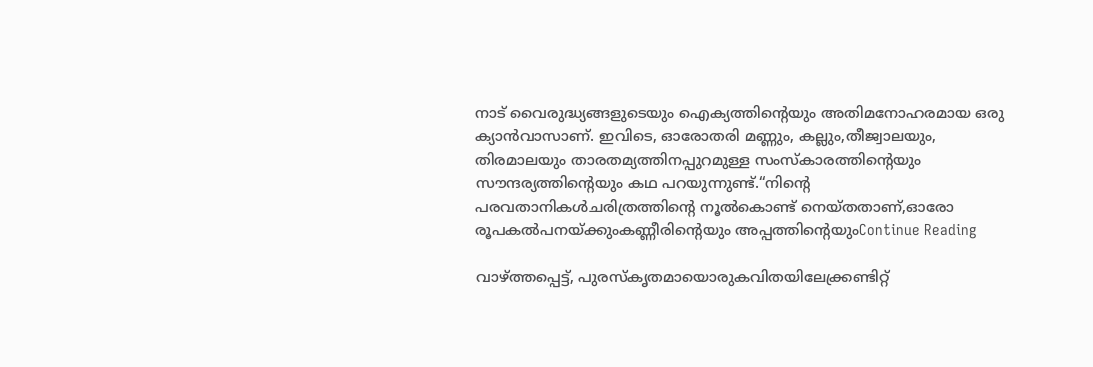നാട് വൈരുദ്ധ്യങ്ങളുടെയും ഐക്യത്തിൻ്റെയും അതിമനോഹരമായ ഒരു ക്യാൻവാസാണ്. ഇവിടെ, ഓരോതരി മണ്ണും, കല്ലും,തീജ്വാലയും, തിരമാലയും താരതമ്യത്തിനപ്പുറമുള്ള സംസ്കാരത്തിൻ്റെയും സൗന്ദര്യത്തിൻ്റെയും കഥ പറയുന്നുണ്ട്.“നിന്റെ പരവതാനികൾചരിത്രത്തിൻ്റെ നൂൽകൊണ്ട് നെയ്തതാണ്,ഓരോ രൂപകൽപനയ്ക്കുംകണ്ണീരിൻ്റെയും അപ്പത്തിൻ്റെയുംContinue Reading

വാഴ്ത്തപ്പെട്ട്, പുരസ്‌കൃതമായൊരുകവിതയിലേക്ക്രണ്ടിറ്റ്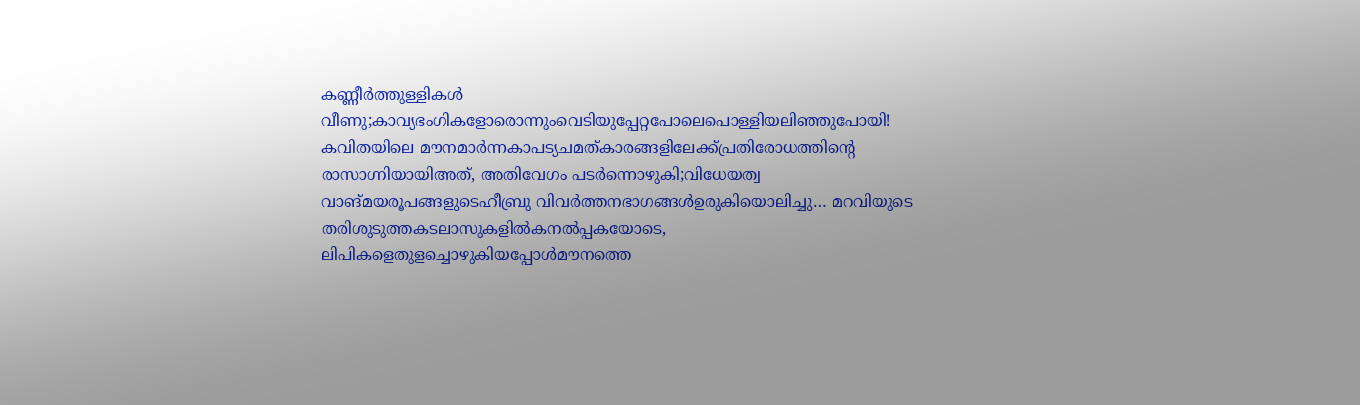കണ്ണീർത്തുള്ളികൾ വീണു;കാവ്യഭംഗികളോരൊന്നുംവെടിയുപ്പേറ്റപോലെപൊള്ളിയലിഞ്ഞുപോയി! കവിതയിലെ മൗനമാർന്നകാപട്യചമത്കാരങ്ങളിലേക്ക്പ്രതിരോധത്തിന്റെ രാസാഗ്നിയായിഅത്, അതിവേഗം പടർന്നൊഴുകി;വിധേയത്വ വാങ്മയരൂപങ്ങളുടെഹീബ്രു വിവർത്തനഭാഗങ്ങൾഉരുകിയൊലിച്ചു… മറവിയുടെ തരിശുടുത്തകടലാസുകളിൽകനൽപ്പകയോടെ, ലിപികളെതുളച്ചൊഴുകിയപ്പോൾമൗനത്തെ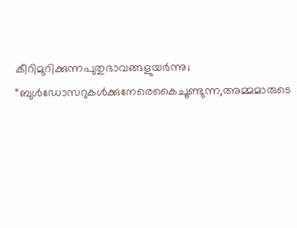കീറിമുറിക്കുന്നപുതുഭാവങ്ങളുയർന്നു; “ബുൾഡോസറുകൾക്കുനേരെകൈചൂണ്ടുന്ന,അമ്മമാരുടെ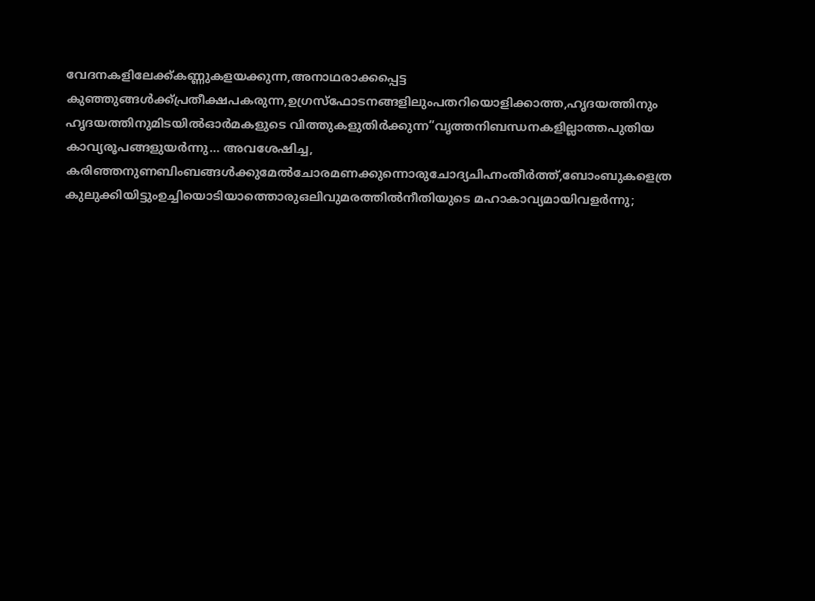വേദനകളിലേക്ക്കണ്ണുകളയക്കുന്ന,അനാഥരാക്കപ്പെട്ട കുഞ്ഞുങ്ങൾക്ക്പ്രതീക്ഷപകരുന്ന,ഉഗ്രസ്ഫോടനങ്ങളിലുംപതറിയൊളിക്കാത്ത,ഹൃദയത്തിനും ഹൃദയത്തിനുമിടയിൽഓർമകളുടെ വിത്തുകളുതിർക്കുന്ന”വൃത്തനിബന്ധനകളില്ലാത്തപുതിയ കാവ്യരൂപങ്ങളുയർന്നു… അവശേഷിച്ച, കരിഞ്ഞനുണബിംബങ്ങൾക്കുമേൽചോരമണക്കുന്നൊരുചോദ്യചിഹ്നംതീർത്ത്,ബോംബുകളെത്ര കുലുക്കിയിട്ടുംഉച്ചിയൊടിയാത്തൊരുഒലിവുമരത്തിൽനീതിയുടെ മഹാകാവ്യമായിവളർന്നു;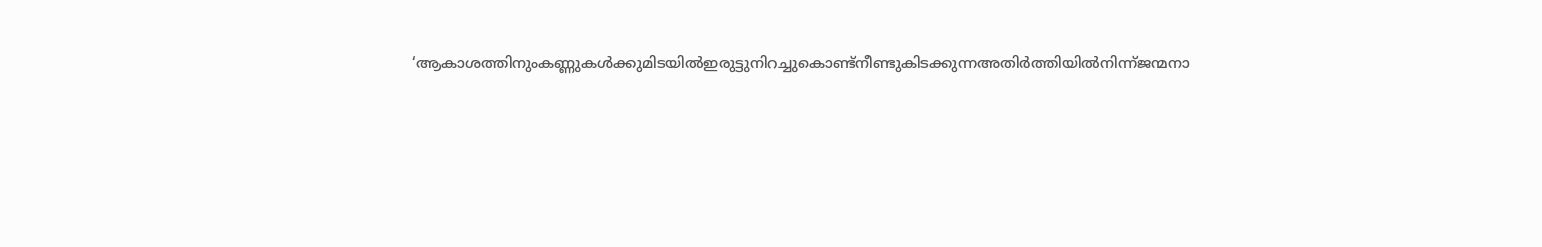‘ആകാശത്തിനുംകണ്ണുകള്‍ക്കുമിടയിൽഇരുട്ടുനിറച്ചുകൊണ്ട്നീണ്ടുകിടക്കുന്നഅതിർത്തിയിൽനിന്ന്ജന്മനാ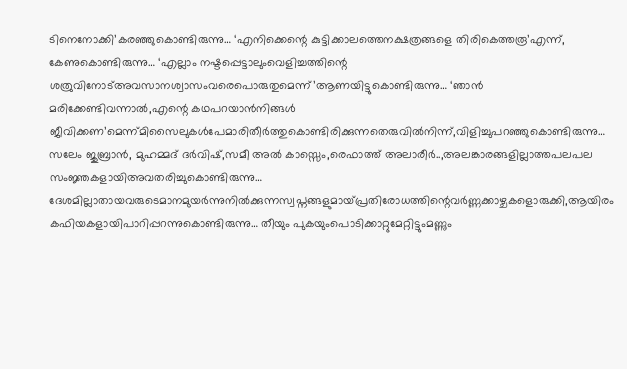ടിനെനോക്കി’കരഞ്ഞുകൊണ്ടിരുന്നു… ‘എനിക്കെന്റെ കുട്ടിക്കാലത്തെനക്ഷത്രങ്ങളെ തിരികെത്തരൂ’എന്ന്, കേണുകൊണ്ടിരുന്നു… ‘എല്ലാം നഷ്ടപ്പെട്ടാലുംവെളിച്ചത്തിന്റെ ശത്രുവിനോട്അവസാനശ്വാസംവരെപൊരുതുമെന്ന്’ആണയിട്ടുകൊണ്ടിരുന്നു… ‘ഞാൻ മരിക്കേണ്ടിവന്നാൽ,എന്റെ കഥപറയാൻനിങ്ങൾ ജീവിക്കണ’മെന്ന്മിസൈലുകൾപേമാരിതീർത്തുകൊണ്ടിരിക്കുന്നതെരുവിൽനിന്ന്,വിളിച്ചുപറഞ്ഞുകൊണ്ടിരുന്നു… സലേം ജുബ്രാൻ, മുഹമ്മദ്‌ ദർവിഷ്,സമീ അല്‍ കാസ്സെം,രെഫാത്ത് അലാരീർ..,അലങ്കാരങ്ങളില്ലാത്തപലപല സംജ്ഞകളായിഅവതരിച്ചുകൊണ്ടിരുന്നു… ദേശമില്ലാതായവരുടെമാനമുയർന്നുനിൽക്കുന്നസ്വപ്നങ്ങളുമായ്പ്രതിരോധത്തിന്റെവർണ്ണക്കാഴ്ചകളൊരുക്കി,ആയിരം കഫിയകളായിപാറിപ്പറന്നുകൊണ്ടിരുന്നു… തീയും പുകയുംപൊടിക്കാറ്റുമേറ്റിട്ടുംമണ്ണും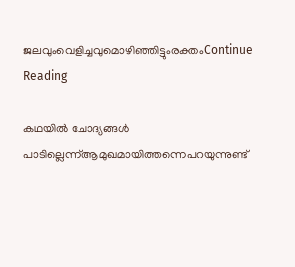ജലവുംവെളിച്ചവുമൊഴിഞ്ഞിട്ടുംരക്തംContinue Reading

കഥയിൽ ചോദ്യങ്ങൾ പാടില്ലെന്ന്ആമുഖമായിത്തന്നെപറയുന്നുണ്ട്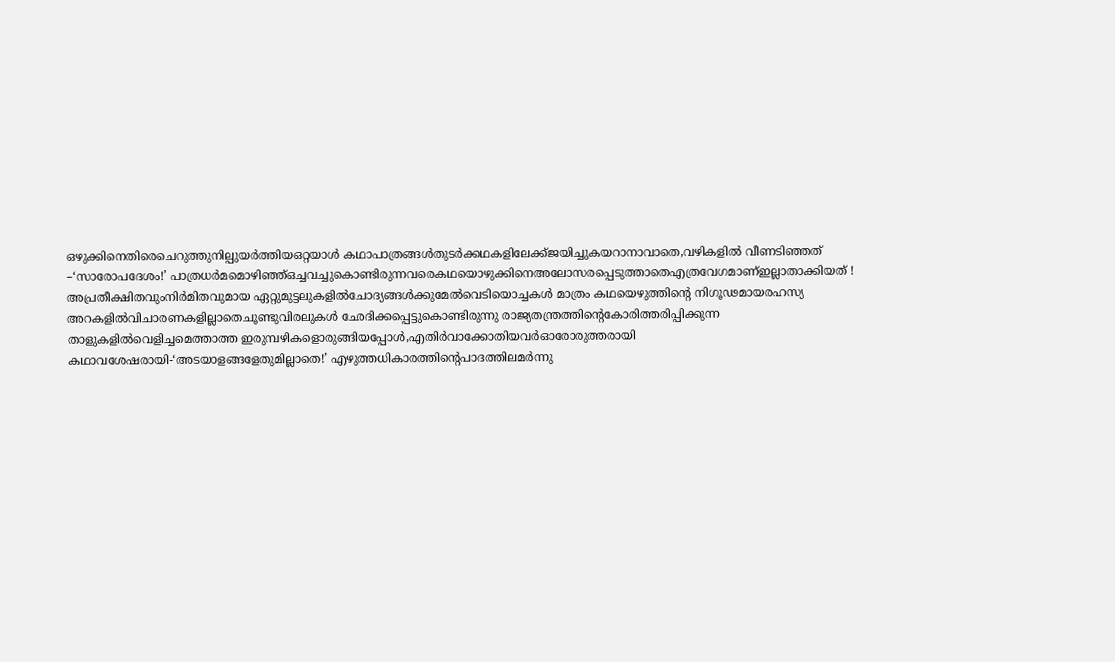ഒഴുക്കിനെതിരെചെറുത്തുനില്പുയർത്തിയഒറ്റയാൾ കഥാപാത്രങ്ങൾതുടർക്കഥകളിലേക്ക്ജയിച്ചുകയറാനാവാതെ,വഴികളിൽ വീണടിഞ്ഞത് –‘സാരോപദേശം!’ പാത്രധർമമൊഴിഞ്ഞ്ഒച്ചവച്ചുകൊണ്ടിരുന്നവരെകഥയൊഴുക്കിനെഅലോസരപ്പെടുത്താതെഎത്രവേഗമാണ്ഇല്ലാതാക്കിയത് ! അപ്രതീക്ഷിതവുംനിർമിതവുമായ ഏറ്റുമുട്ടലുകളിൽചോദ്യങ്ങൾക്കുമേൽവെടിയൊച്ചകൾ മാത്രം കഥയെഴുത്തിന്റെ നിഗൂഢമായരഹസ്യ അറകളിൽവിചാരണകളില്ലാതെചൂണ്ടുവിരലുകൾ ഛേദിക്കപ്പെട്ടുകൊണ്ടിരുന്നു രാജ്യതന്ത്രത്തിന്റെകോരിത്തരിപ്പിക്കുന്ന താളുകളിൽവെളിച്ചമെത്താത്ത ഇരുമ്പഴികളൊരുങ്ങിയപ്പോൾ,എതിർവാക്കോതിയവർഓരോരുത്തരായി കഥാവശേഷരായി-‘അടയാളങ്ങളേതുമില്ലാതെ!’ എഴുത്തധികാരത്തിന്റെപാദത്തിലമർന്നു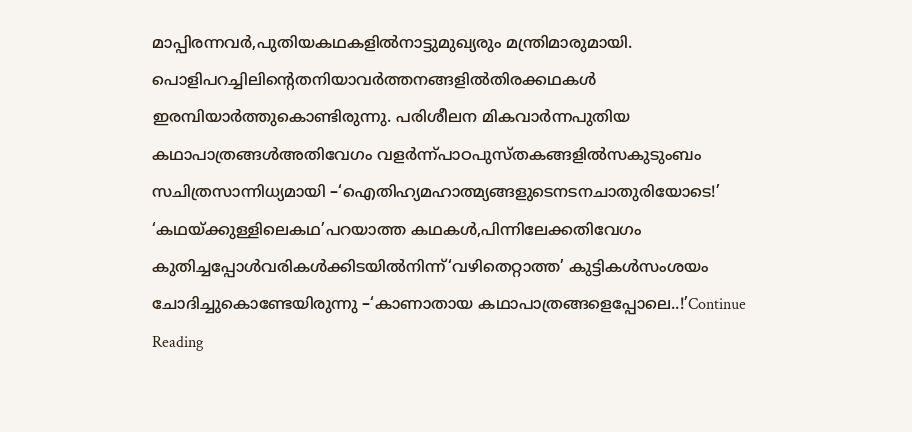മാപ്പിരന്നവർ,പുതിയകഥകളിൽനാട്ടുമുഖ്യരും മന്ത്രിമാരുമായി. പൊളിപറച്ചിലിന്റെതനിയാവർത്തനങ്ങളിൽതിരക്കഥകൾ ഇരമ്പിയാർത്തുകൊണ്ടിരുന്നു. പരിശീലന മികവാർന്നപുതിയ കഥാപാത്രങ്ങൾഅതിവേഗം വളർന്ന്പാഠപുസ്തകങ്ങളിൽസകുടുംബം സചിത്രസാന്നിധ്യമായി –‘ഐതിഹ്യമഹാത്മ്യങ്ങളുടെനടനചാതുരിയോടെ!’ ‘കഥയ്ക്കുള്ളിലെകഥ’പറയാത്ത കഥകൾ,പിന്നിലേക്കതിവേഗം കുതിച്ചപ്പോൾവരികൾക്കിടയിൽനിന്ന്‘വഴിതെറ്റാത്ത’ കുട്ടികൾസംശയം ചോദിച്ചുകൊണ്ടേയിരുന്നു –‘കാണാതായ കഥാപാത്രങ്ങളെപ്പോലെ..!’Continue Reading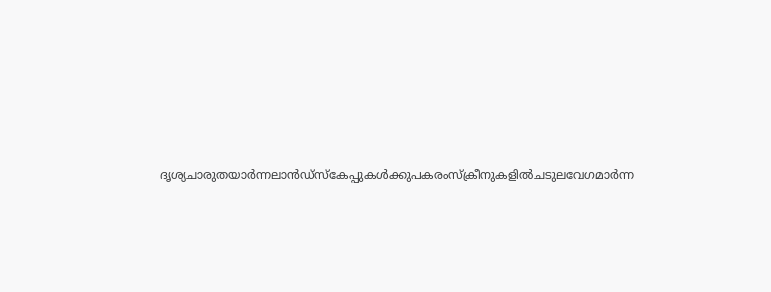ദൃശ്യചാരുതയാർന്നലാൻഡ്‌സ്‌കേപ്പുകൾക്കുപകരംസ്‌ക്രീനുകളിൽചടുലവേഗമാർന്ന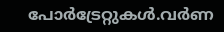പോർട്രേറ്റുകൾ.വർണ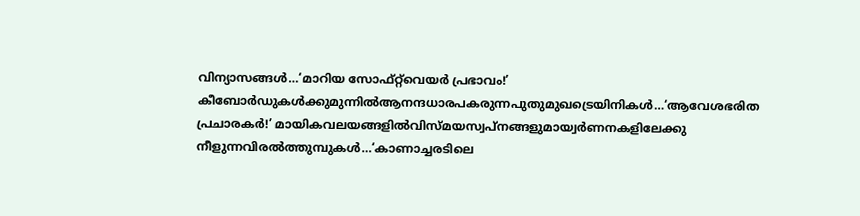വിന്യാസങ്ങൾ…‘മാറിയ സോഫ്റ്റ്‌വെയർ പ്രഭാവം!’ കീബോർഡുകൾക്കുമുന്നിൽആനന്ദധാരപകരുന്നപുതുമുഖട്രെയിനികൾ…‘ആവേശഭരിത പ്രചാരകർ!’ മായികവലയങ്ങളിൽവിസ്മയസ്വപ്നങ്ങളുമായ്വർണനകളിലേക്കു നീളുന്നവിരൽത്തുമ്പുകൾ…‘കാണാച്ചരടിലെ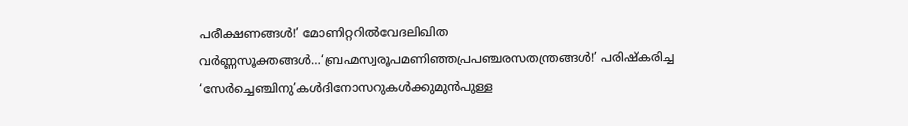പരീക്ഷണങ്ങൾ!’ മോണിറ്ററിൽവേദലിഖിത വർണ്ണസൂക്തങ്ങൾ…‘ബ്രഹ്മസ്വരൂപമണിഞ്ഞപ്രപഞ്ചരസതന്ത്രങ്ങൾ!’ പരിഷ്കരിച്ച ‘സേർച്ചെഞ്ചിനു’കൾദിനോസറുകൾക്കുമുൻപുള്ള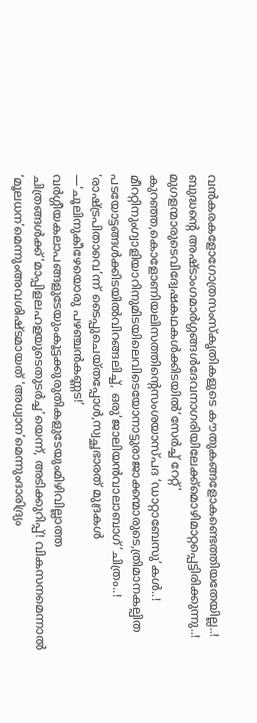വൻകരകളോഗോത്രസംസ്കൃതികളുടെ കൗതുകങ്ങളോകണ്ടെത്തിയതേയില്ല..! ബുദ്ധന്റെ അഷ്ടാംഗമാർഗ്ഗങ്ങൾദേവനാഗരിയിലേക്ക്മൊഴിമാറ്റപ്പെട്ടിരിക്കുന്നു..! മുഗളന്മാരുടെവിദ്വേഷകഥകൾക്കിടയിൽ‘സേർച്ച് റേറ്റ്’ കുറഞ്ഞ,കൊളോണിയലിസത്തിന്റെസംശയാസ്പദ ‘ഡാറ്റാബേസു’കൾ..! മീററ്റിനുംഗ്വാളിയാറിനുമിടയിലെവിടെയോനാട്ടുരാജാക്കന്മാരുടെ,ത്രിമാനകല്പിത പടയോട്ടങ്ങൾക്കിടയിൽവിറങ്ങലിച്ച്, ഒരു‘ജാലിയൻവാലാബാഗ്’ചിത്രം..! ‘രാഷ്ട്രപിതാവെ’ന്ന് ടൈപ്പുചെയ്തപ്പോൾ,സ്വച്ഛഭാരത് മുദ്രകൾ —‘ചൂലിനുകീഴേയൊരു പഴഞ്ചൻകണ്ണട!’ വർഗ്ഗീയകലാപങ്ങളുടേയുംകൂട്ടക്കുരുതികളുടേയുംമിഴിവില്ലാത്ത ചിത്രങ്ങൾക്ക്‘മാപ്പിളലഹളയുടെതുടർച്ച’യെന്ന്, അടിക്കുറിപ്പ്! വികസനമെന്നാൽ ‘മൂലധന’മെന്നുംഅവശിഷ്ടമായത് ‘അധ്വാന’മെന്നുംദാരിദ്ര്യം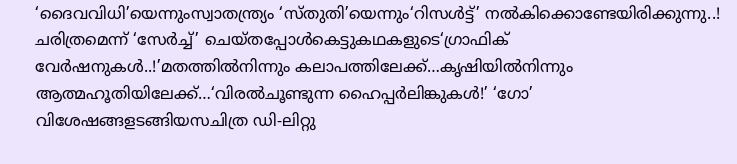‘ദൈവവിധി’യെന്നുംസ്വാതന്ത്ര്യം ‘സ്തുതി’യെന്നും‘റിസൾട്ട്’ നൽകിക്കൊണ്ടേയിരിക്കുന്നു..! ചരിത്രമെന്ന് ‘സേർച്ച്’ ചെയ്തപ്പോൾകെട്ടുകഥകളുടെ‘ഗ്രാഫിക് വേർഷനുകൾ..!’മതത്തിൽനിന്നും കലാപത്തിലേക്ക്…കൃഷിയിൽനിന്നും ആത്മഹൂതിയിലേക്ക്…‘വിരൽചൂണ്ടുന്ന ഹൈപ്പർലിങ്കുകൾ!’ ‘ഗോ’ വിശേഷങ്ങളടങ്ങിയസചിത്ര ഡി-ലിറ്റു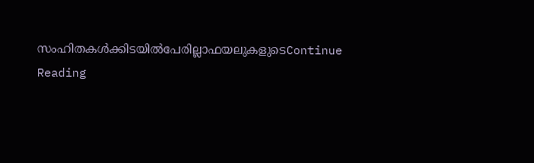സംഹിതകൾക്കിടയിൽപേരില്ലാഫയലുകളുടെContinue Reading